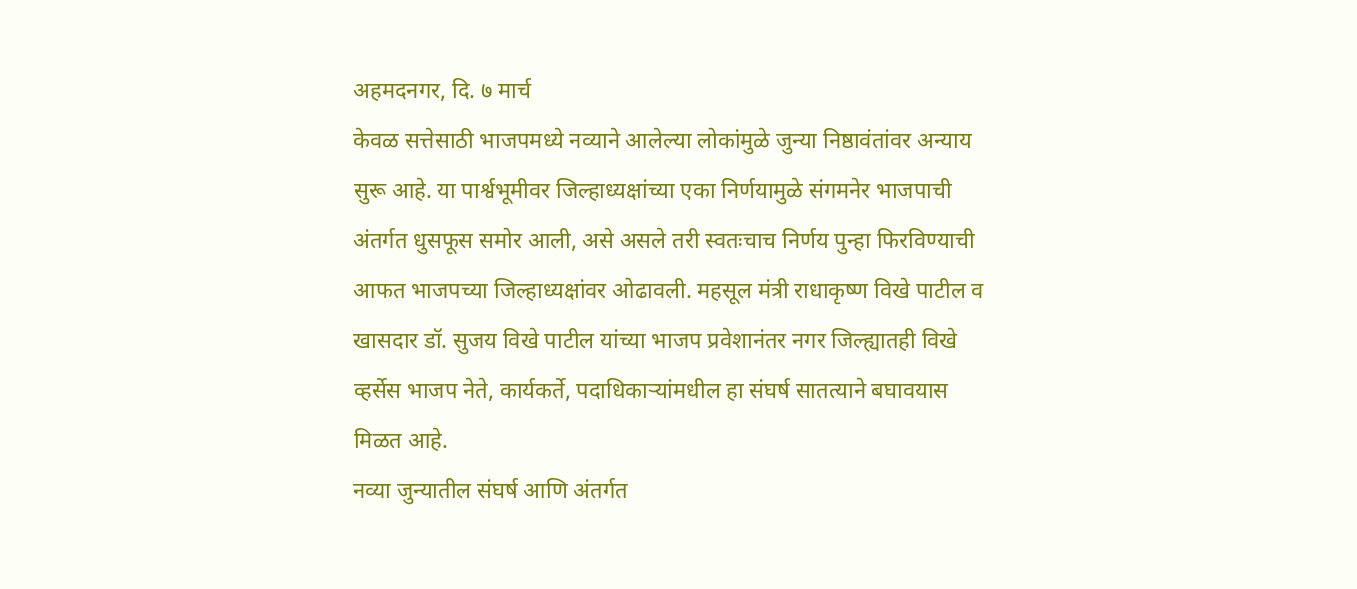अहमदनगर, दि. ७ मार्च
केवळ सत्तेसाठी भाजपमध्ये नव्याने आलेल्या लोकांमुळे जुन्या निष्ठावंतांवर अन्याय सुरू आहे. या पार्श्वभूमीवर जिल्हाध्यक्षांच्या एका निर्णयामुळे संगमनेर भाजपाची अंतर्गत धुसफूस समोर आली, असे असले तरी स्वतःचाच निर्णय पुन्हा फिरविण्याची आफत भाजपच्या जिल्हाध्यक्षांवर ओढावली. महसूल मंत्री राधाकृष्ण विखे पाटील व खासदार डॉ. सुजय विखे पाटील यांच्या भाजप प्रवेशानंतर नगर जिल्ह्यातही विखे व्हर्सेस भाजप नेते, कार्यकर्ते, पदाधिकाऱ्यांमधील हा संघर्ष सातत्याने बघावयास मिळत आहे.
नव्या जुन्यातील संघर्ष आणि अंतर्गत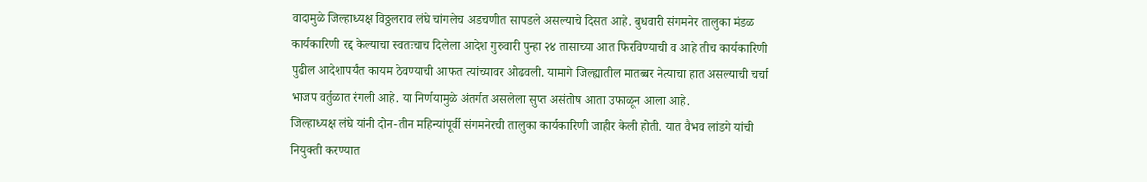वादामुळे जिल्हाध्यक्ष विठ्ठलराव लंघे चांगलेच अडचणीत सापडले असल्याचे दिसत आहे. बुधवारी संगमनेर तालुका मंडळ कार्यकारिणी रद्द केल्याचा स्वतःचाच दिलेला आदेश गुरुवारी पुन्हा २४ तासाच्या आत फिरविण्याची व आहे तीच कार्यकारिणी पुढील आदेशापर्यंत कायम ठेवण्याची आफत त्यांच्यावर ओढवली. यामागे जिल्ह्यातील मातब्बर नेत्याचा हात असल्याची चर्चा भाजप वर्तुळात रंगली आहे. या निर्णयामुळे अंतर्गत असलेला सुप्त असंतोष आता उफाळून आला आहे.
जिल्हाध्यक्ष लंघे यांनी दोन-तीन महिन्यांपूर्वी संगमनेरची तालुका कार्यकारिणी जाहीर केली होती. यात वैभव लांडगे यांची नियुक्ती करण्यात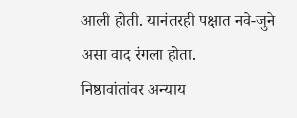आली होती. यानंतरही पक्षात नवे-जुने असा वाद रंगला होता.
निष्ठावांतांवर अन्याय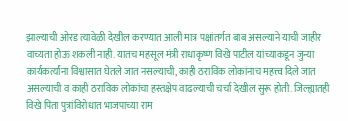झाल्याची ओरड त्यावेळी देखील करण्यात आली मात्र पक्षांतर्गत बाब असल्याने याची जाहीर वाच्यता होऊ शकली नाही. यातच महसूल मंत्री राधाकृष्ण विखे पाटील यांच्याकडून जुन्या कार्यकर्त्यांना विश्वासात घेतले जात नसल्याची, काही ठराविक लोकांनाच महत्त्व दिले जात असल्याची व काही ठराविक लोकांचा हस्तक्षेप वाढल्याची चर्चा देखील सुरू होती. जिल्ह्यातही विखे पिता पुत्रांविरोधात भाजपाच्या राम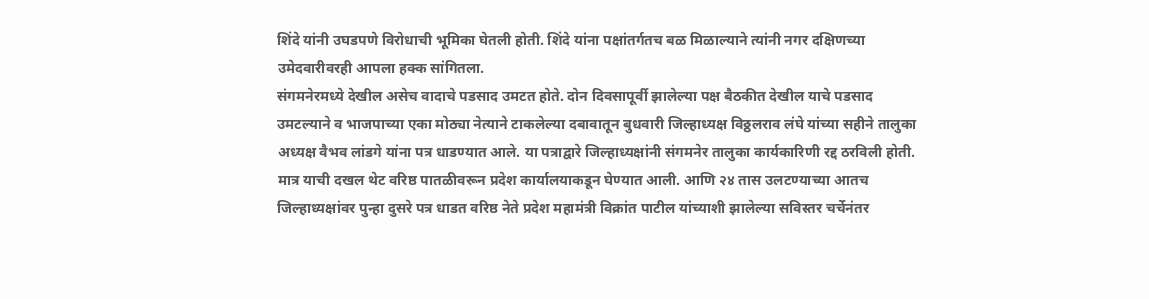शिंदे यांनी उघडपणे विरोधाची भूमिका घेतली होती. शिंदे यांना पक्षांतर्गतच बळ मिळाल्याने त्यांनी नगर दक्षिणच्या उमेदवारीवरही आपला हक्क सांगितला.
संगमनेरमध्ये देखील असेच वादाचे पडसाद उमटत होते. दोन दिवसापूर्वी झालेल्या पक्ष बैठकीत देखील याचे पडसाद उमटल्याने व भाजपाच्या एका मोठ्या नेत्याने टाकलेल्या दबावातून बुधवारी जिल्हाध्यक्ष विठ्ठलराव लंघे यांच्या सहीने तालुका अध्यक्ष वैभव लांडगे यांना पत्र धाडण्यात आले. या पत्राद्वारे जिल्हाध्यक्षांनी संगमनेर तालुका कार्यकारिणी रद्द ठरविली होती.
मात्र याची दखल थेट वरिष्ठ पातळीवरून प्रदेश कार्यालयाकडून घेण्यात आली. आणि २४ तास उलटण्याच्या आतच जिल्हाध्यक्षांवर पुन्हा दुसरे पत्र धाडत वरिष्ठ नेते प्रदेश महामंत्री विक्रांत पाटील यांच्याशी झालेल्या सविस्तर चर्चेनंतर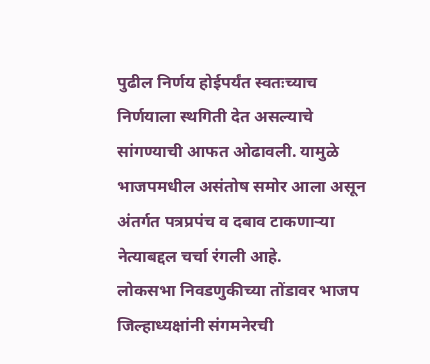पुढील निर्णय होईपर्यंत स्वतःच्याच निर्णयाला स्थगिती देत असल्याचे सांगण्याची आफत ओढावली. यामुळे भाजपमधील असंतोष समोर आला असून अंतर्गत पत्रप्रपंच व दबाव टाकणाऱ्या नेत्याबद्दल चर्चा रंगली आहे.
लोकसभा निवडणुकीच्या तोंडावर भाजप जिल्हाध्यक्षांनी संगमनेरची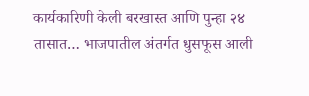कार्यकारिणी केली बरखास्त आणि पुन्हा २४ तासात… भाजपातील अंतर्गत धुसफूस आली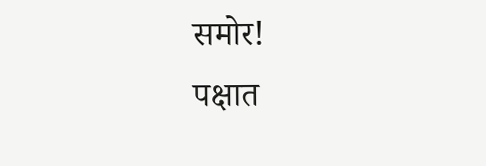समोर!
पक्षात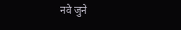नवे जुने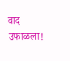वाद उफाळला!